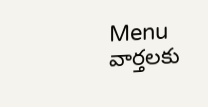Menu
వార్తలకు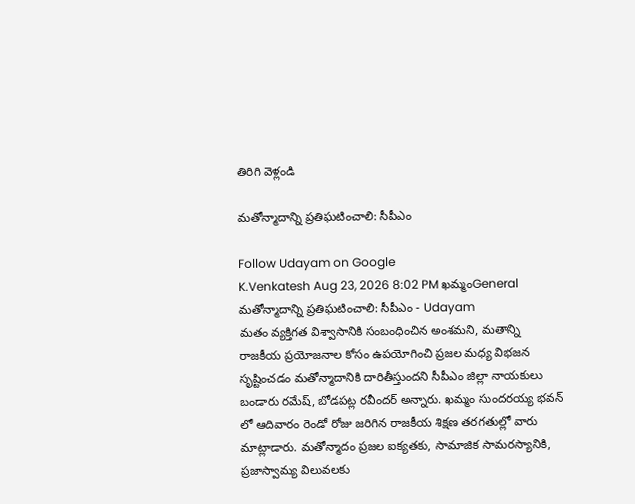తిరిగి వెళ్లండి

మతోన్మాదాన్ని ప్రతిఘటించాలి: సీపీఎం

Follow Udayam on Google
K.Venkatesh Aug 23, 2026 8:02 PM ఖమ్మంGeneral
మతోన్మాదాన్ని ప్రతిఘటించాలి: సీపీఎం - Udayam
మతం వ్యక్తిగత విశ్వాసానికి సంబంధించిన అంశమని, మతాన్ని రాజకీయ ప్రయోజనాల కోసం ఉపయోగించి ప్రజల మధ్య విభజన సృష్టించడం మతోన్మాదానికి దారితీస్తుందని సీపీఎం జిల్లా నాయకులు బండారు రమేష్, బోడపట్ల రవీందర్ అన్నారు. ఖమ్మం సుందరయ్య భవన్ లో ఆదివారం రెండో రోజు జరిగిన రాజకీయ శిక్షణ తరగతుల్లో వారు మాట్లాడారు. మతోన్మాదం ప్రజల ఐక్యతకు, సామాజిక సామరస్యానికి, ప్రజాస్వామ్య విలువలకు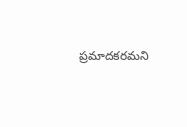ప్రమాదకరమని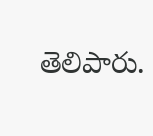తెలిపారు.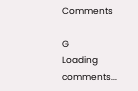Comments

G
Loading comments...